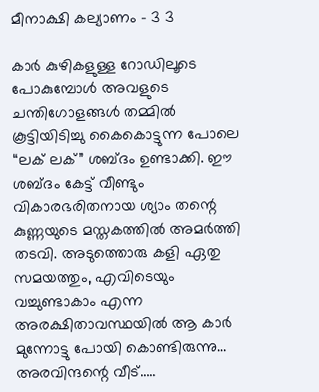മീനാക്ഷി കല്യാണം – 3 3

കാർ കുഴികളുള്ള റോഡിലൂടെ പോകുമ്പോൾ അവളുടെ ചന്തിഗോളങ്ങൾ തമ്മിൽ കൂട്ടിയിടിച്ചു കൈകൊട്ടുന്ന പോലെ “ലക് ലക്” ശബ്ദം ഉണ്ടാക്കി. ഈ ശബ്ദം കേട്ട് വീണ്ടും വികാരഭരിതനായ ശ്യാം തന്റെ കുണ്ണയുടെ മസ്തകത്തിൽ അമർത്തി തടവി. അടുത്തൊരു കളി ഏതു സമയത്തും, എവിടെയും വച്ചുണ്ടാകാം എന്ന അരക്ഷിതാവസ്ഥയിൽ ആ കാർ മുന്നോട്ടു പോയി കൊണ്ടിരുന്നു…
അരവിന്ദന്റെ വീട്…..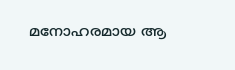മനോഹരമായ ആ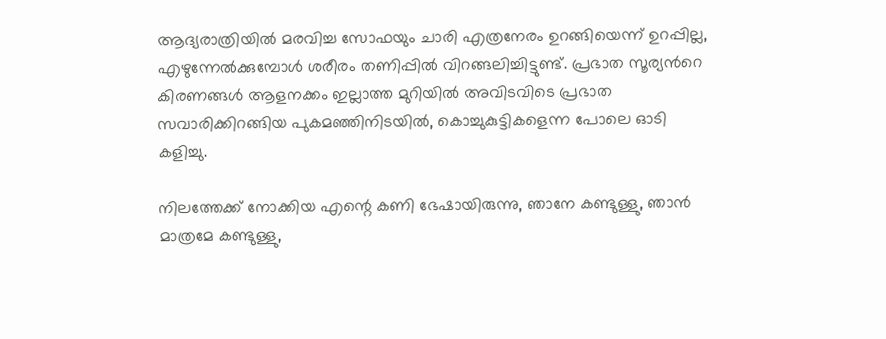ആദ്യരാത്രിയിൽ മരവിച്ച സോഫയും ചാരി എത്രനേരം ഉറങ്ങിയെന്ന് ഉറപ്പില്ല, എഴുന്നേൽക്കുമ്പോൾ ശരീരം തണിപ്പിൽ വിറങ്ങലിച്ചിട്ടുണ്ട്. പ്രഭാത സൂര്യൻറെ കിരണങ്ങൾ ആളനക്കം ഇല്ലാത്ത മുറിയിൽ അവിടവിടെ പ്രഭാത സവാരിക്കിറങ്ങിയ പുകമഞ്ഞിനിടയിൽ, കൊച്ചുകുട്ടികളെന്ന പോലെ ഓടി കളിച്ചു.

നിലത്തേക്ക് നോക്കിയ എന്റെ കണി ഭേഷായിരുന്നു, ഞാനേ കണ്ടുള്ളു, ഞാൻ മാത്രമേ കണ്ടുള്ളു,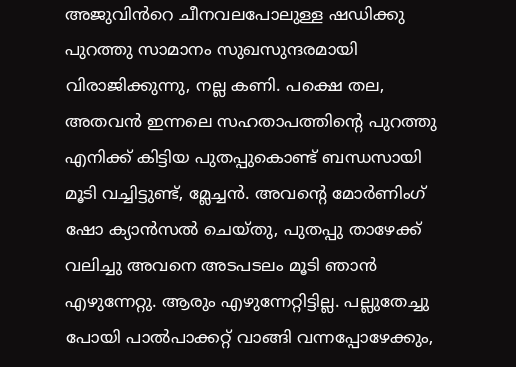അജുവിൻറെ ചീനവലപോലുള്ള ഷഡിക്കു പുറത്തു സാമാനം സുഖസുന്ദരമായി വിരാജിക്കുന്നു, നല്ല കണി. പക്ഷെ തല, അതവൻ ഇന്നലെ സഹതാപത്തിന്റെ പുറത്തു എനിക്ക് കിട്ടിയ പുതപ്പുകൊണ്ട് ബന്ധസായി മൂടി വച്ചിട്ടുണ്ട്, മ്ലേച്ചൻ. അവന്റെ മോർണിംഗ് ഷോ ക്യാൻസൽ ചെയ്തു, പുതപ്പു താഴേക്ക് വലിച്ചു അവനെ അടപടലം മൂടി ഞാൻ എഴുന്നേറ്റു. ആരും എഴുന്നേറ്റിട്ടില്ല. പല്ലുതേച്ചു പോയി പാൽപാക്കറ്റ് വാങ്ങി വന്നപ്പോഴേക്കും,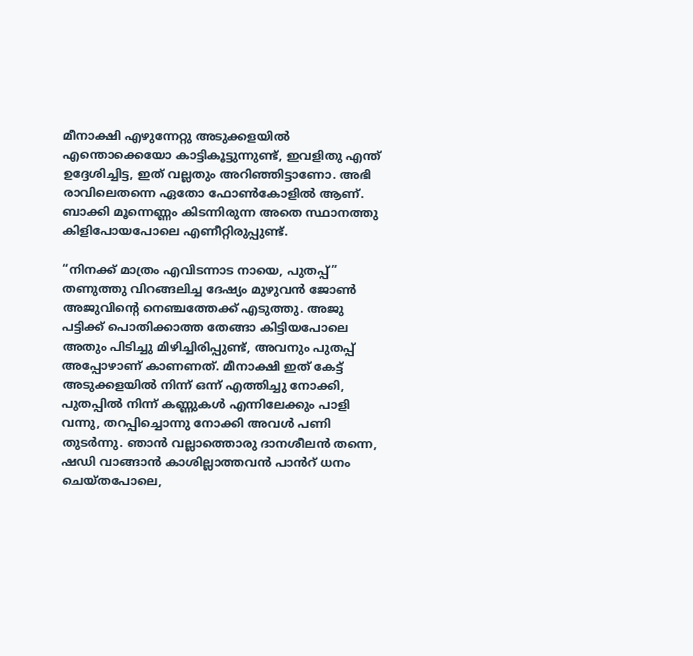മീനാക്ഷി എഴുന്നേറ്റു അടുക്കളയിൽ എന്തൊക്കെയോ കാട്ടികൂട്ടുന്നുണ്ട്, ഇവളിതു എന്ത് ഉദ്ദേശിച്ചിട്ട, ഇത് വല്ലതും അറിഞ്ഞിട്ടാണോ. അഭി രാവിലെതന്നെ ഏതോ ഫോൺകോളിൽ ആണ്. ബാക്കി മൂന്നെണ്ണം കിടന്നിരുന്ന അതെ സ്ഥാനത്തു കിളിപോയപോലെ എണീറ്റിരുപ്പുണ്ട്.

“നിനക്ക് മാത്രം എവിടന്നാട നായെ, പുതപ്പ്” തണുത്തു വിറങ്ങലിച്ച ദേഷ്യം മുഴുവൻ ജോൺ അജുവിന്റെ നെഞ്ചത്തേക്ക് എടുത്തു. അജു പട്ടിക്ക് പൊതിക്കാത്ത തേങ്ങാ കിട്ടിയപോലെ അതും പിടിച്ചു മിഴിച്ചിരിപ്പുണ്ട്, അവനും പുതപ്പ് അപ്പോഴാണ് കാണണത്. മീനാക്ഷി ഇത് കേട്ട് അടുക്കളയിൽ നിന്ന് ഒന്ന് എത്തിച്ചു നോക്കി, പുതപ്പിൽ നിന്ന് കണ്ണുകൾ എന്നിലേക്കും പാളി വന്നു, തറപ്പിച്ചൊന്നു നോക്കി അവൾ പണി തുടർന്നു. ഞാൻ വല്ലാത്തൊരു ദാനശീലൻ തന്നെ, ഷഡി വാങ്ങാൻ കാശില്ലാത്തവൻ പാൻറ് ധനം ചെയ്തപോലെ,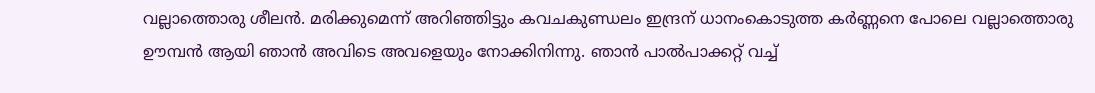വല്ലാത്തൊരു ശീലൻ. മരിക്കുമെന്ന് അറിഞ്ഞിട്ടും കവചകുണ്ഡലം ഇന്ദ്രന് ധാനംകൊടുത്ത കർണ്ണനെ പോലെ വല്ലാത്തൊരു ഊമ്പൻ ആയി ഞാൻ അവിടെ അവളെയും നോക്കിനിന്നു. ഞാൻ പാൽപാക്കറ്റ് വച്ച്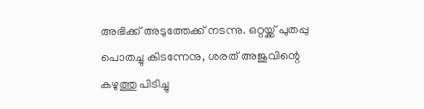അഭിക്ക് അടുത്തേക്ക് നടന്നു. ഒറ്റയ്ക്ക് പുതപ്പു പൊതച്ചു കിടന്നേനു, ശരത് അജുവിന്റെ കഴുത്തു പിടിച്ചു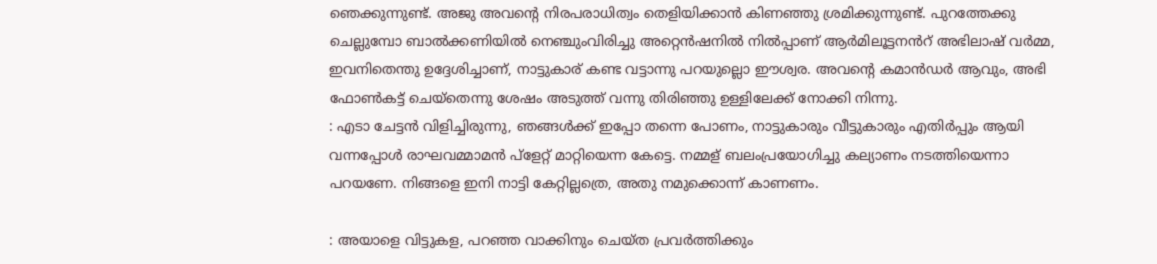ഞെക്കുന്നുണ്ട്. അജു അവന്റെ നിരപരാധിത്വം തെളിയിക്കാൻ കിണഞ്ഞു ശ്രമിക്കുന്നുണ്ട്. പുറത്തേക്കു ചെല്ലുമ്പോ ബാൽക്കണിയിൽ നെഞ്ചുംവിരിച്ചു അറ്റെൻഷനിൽ നിൽപ്പാണ് ആർമിലൂട്ടനൻറ് അഭിലാഷ് വർമ്മ, ഇവനിതെന്തു ഉദ്ദേശിച്ചാണ്, നാട്ടുകാര് കണ്ട വട്ടാന്നു പറയുല്ലൊ ഈശ്വര. അവന്റെ കമാൻഡർ ആവും, അഭി ഫോൺകട്ട് ചെയ്തെന്നു ശേഷം അടുത്ത് വന്നു തിരിഞ്ഞു ഉള്ളിലേക്ക് നോക്കി നിന്നു.
: എടാ ചേട്ടൻ വിളിച്ചിരുന്നു, ഞങ്ങൾക്ക് ഇപ്പോ തന്നെ പോണം, നാട്ടുകാരും വീട്ടുകാരും എതിർപ്പും ആയി വന്നപ്പോൾ രാഘവമ്മാമൻ പ്ളേറ്റ് മാറ്റിയെന്ന കേട്ടെ. നമ്മള് ബലംപ്രയോഗിച്ചു കല്യാണം നടത്തിയെന്നാ പറയണേ. നിങ്ങളെ ഇനി നാട്ടി കേറ്റില്ലത്രെ, അതു നമുക്കൊന്ന് കാണണം.

: അയാളെ വിട്ടുകള, പറഞ്ഞ വാക്കിനും ചെയ്ത പ്രവർത്തിക്കും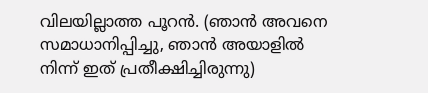വിലയില്ലാത്ത പൂറൻ. (ഞാൻ അവനെ സമാധാനിപ്പിച്ചു, ഞാൻ അയാളിൽ നിന്ന് ഇത് പ്രതീക്ഷിച്ചിരുന്നു)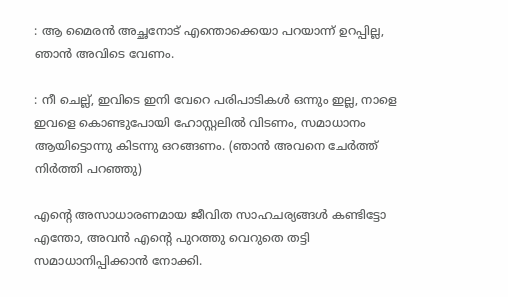: ആ മൈരൻ അച്ഛനോട് എന്തൊക്കെയാ പറയാന്ന്‌ ഉറപ്പില്ല, ഞാൻ അവിടെ വേണം.

: നീ ചെല്ല്, ഇവിടെ ഇനി വേറെ പരിപാടികൾ ഒന്നും ഇല്ല, നാളെ ഇവളെ കൊണ്ടുപോയി ഹോസ്റ്റലിൽ വിടണം, സമാധാനം ആയിട്ടൊന്നു കിടന്നു ഒറങ്ങണം. (ഞാൻ അവനെ ചേർത്ത് നിർത്തി പറഞ്ഞു)

എന്റെ അസാധാരണമായ ജീവിത സാഹചര്യങ്ങൾ കണ്ടിട്ടോ എന്തോ, അവൻ എന്റെ പുറത്തു വെറുതെ തട്ടി സമാധാനിപ്പിക്കാൻ നോക്കി.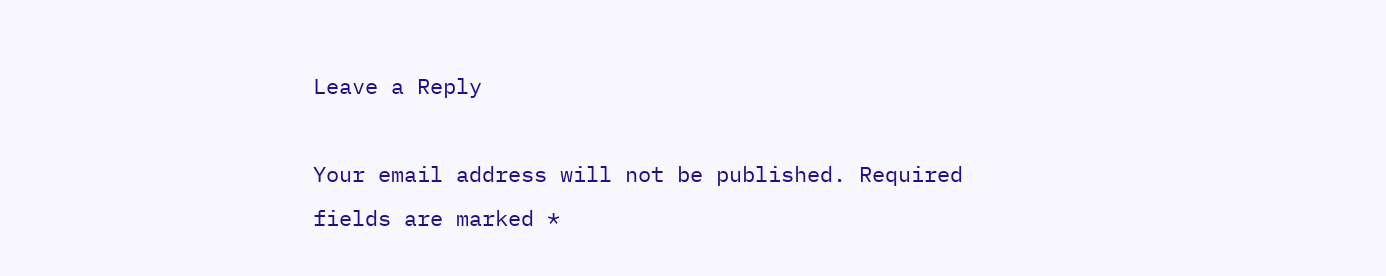Leave a Reply

Your email address will not be published. Required fields are marked *